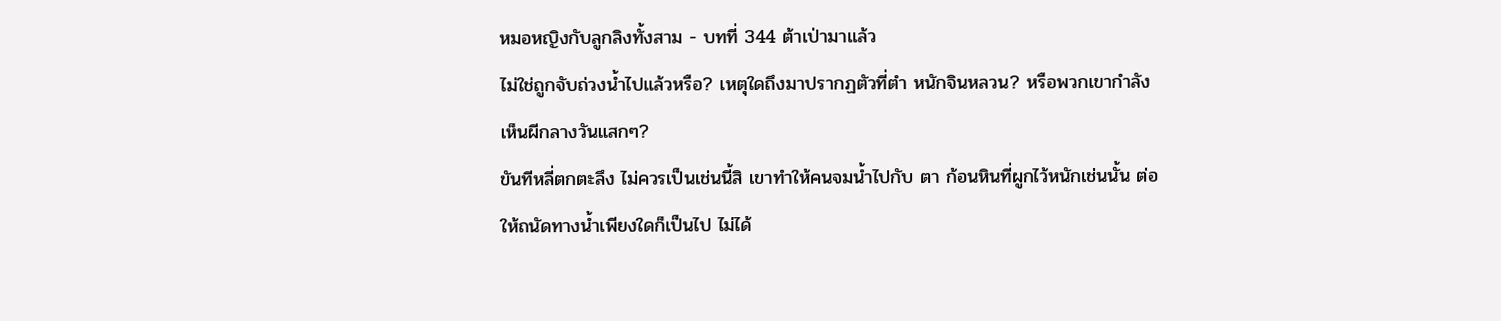หมอหญิงกับลูกลิงทั้งสาม - บทที่ 344 ต้าเป่ามาแล้ว
ไม่ใช่ถูกจับถ่วงนํ้าไปแล้วหรือ? เหตุใดถึงมาปรากฏตัวที่ตำ หนักจินหลวน? หรือพวกเขากำลังเห็นผีกลางวันแสกๆ?
ขันทีหลี่ตกตะลึง ไม่ควรเป็นเช่นนี้สิ เขาทำให้คนจมนํ้าไปกับ ตา ก้อนหินที่ผูกไว้หนักเช่นนั้น ต่อให้ถนัดทางนํ้าเพียงใดก็เป็นไป ไม่ได้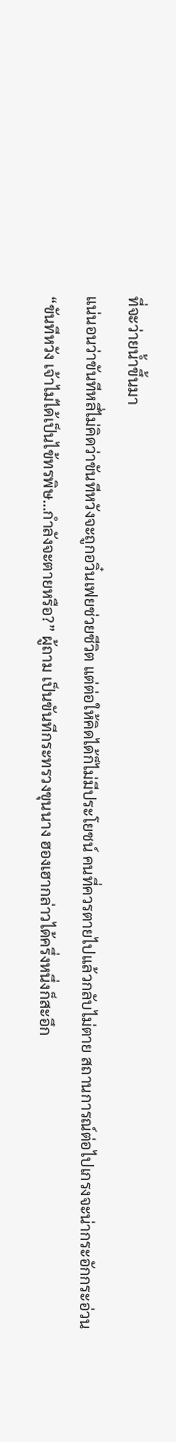ที่จะว่ายนํ้าขึ้นมา
แน่นอนว่าขันทีหลี่ไม่คิดว่าขันทีหวังจะถูกอวิ๋นเฟยช่วยชีวิต แต่ต่อให้คิดได้ก็ไม่มีประโยชน์ คนที่ควรตายไปแล้วกลับไม่ตาย สถานการณ์ต่อไปเกรงจะน่ากระอักกระอ่วน
“ขันทีหวัง เจ้าไม่ได้เป็นไข้ทรพิษ…กำลังจะตายหรือ?” ผู้ถาม เป็นขันทีกระทรวงขุนนาง ฮองเฮากล่าวได้ครึ่งหนึ่งก็สะอึก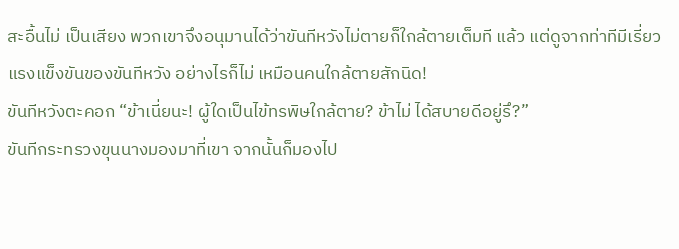สะอื้นไม่ เป็นเสียง พวกเขาจึงอนุมานได้ว่าขันทีหวังไม่ตายก็ใกล้ตายเต็มที แล้ว แต่ดูจากท่าทีมีเรี่ยวแรงแข็งขันของขันทีหวัง อย่างไรก็ไม่ เหมือนคนใกล้ตายสักนิด!
ขันทีหวังตะคอก “ข้าเนี่ยนะ! ผู้ใดเป็นไข้ทรพิษใกล้ตาย? ข้าไม่ ได้สบายดีอยู่รึ?”
ขันทีกระทรวงขุนนางมองมาที่เขา จากนั้นก็มองไป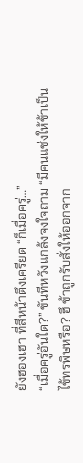ยังฮองเฮา ที่สีหน้าตึงเครียด “ก็เมื่อครู่…”
“เมื่อครู่อันใด?” ขันทีหวังแกล้งจงใจถาม “มีคนแช่งให้ข้าเป็น
ไข้ทรพิษหรือ? ฮึ ข้าถูกรับสั่งให้ออกจาก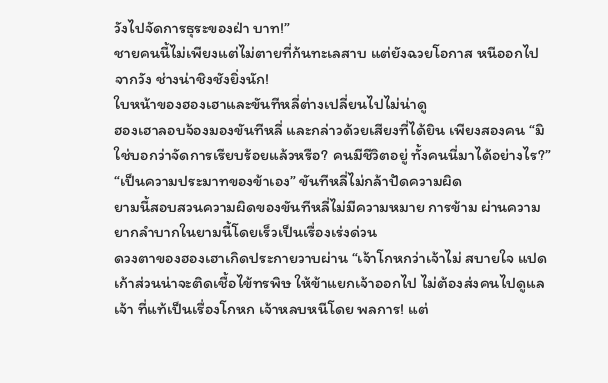วังไปจัดการธุระของฝ่า บาท!”
ชายคนนี้ไม่เพียงแต่ไม่ตายที่ก้นทะเลสาบ แต่ยังฉวยโอกาส หนีออกไปจากวัง ช่างน่าชิงชังยิ่งนัก!
ใบหน้าของฮองเฮาและขันทีหลี่ต่างเปลี่ยนไปไม่น่าดู
ฮองเฮาลอบจ้องมองขันทีหลี่ และกล่าวด้วยเสียงที่ได้ยิน เพียงสองคน “มิใช่บอกว่าจัดการเรียบร้อยแล้วหรือ? คนมีชีวิตอยู่ ทั้งคนนี่มาได้อย่างไร?”
“เป็นความประมาทของข้าเอง” ขันทีหลี่ไม่กล้าปัดความผิด
ยามนี้สอบสวนความผิดของขันทีหลี่ไม่มีความหมาย การข้าม ผ่านความยากลำบากในยามนี้โดยเร็วเป็นเรื่องเร่งด่วน
ดวงตาของฮองเฮาเกิดประกายวาบผ่าน “เจ้าโกหกว่าเจ้าไม่ สบายใจ แปดเก้าส่วนน่าจะติดเชื้อไข้ทรพิษ ให้ข้าแยกเจ้าออกไป ไม่ต้องส่งคนไปดูแลเจ้า ที่แท้เป็นเรื่องโกหก เจ้าหลบหนีโดย พลการ! แต่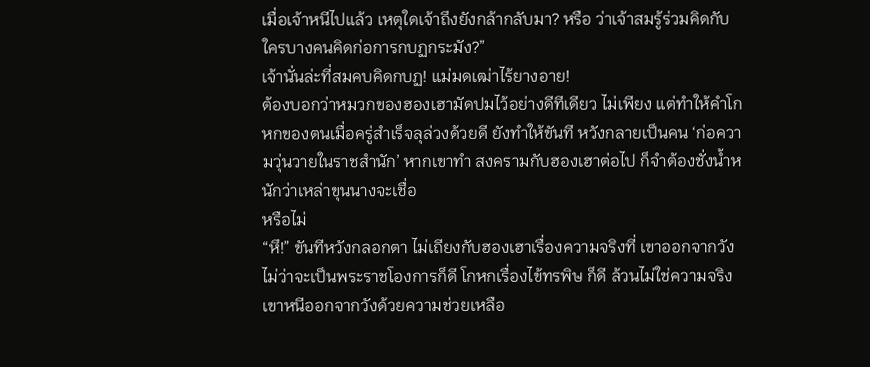เมื่อเจ้าหนีไปแล้ว เหตุใดเจ้าถึงยังกล้ากลับมา? หรือ ว่าเจ้าสมรู้ร่วมคิดกับใครบางคนคิดก่อการกบฏกระมัง?”
เจ้านั่นล่ะที่สมคบคิดกบฏ! แม่มดเฒ่าไร้ยางอาย!
ต้องบอกว่าหมวกของฮองเฮามัดปมไว้อย่างดีทีเดียว ไม่เพียง แต่ทำให้คำโกหกของตนเมื่อครู่สำเร็จลุล่วงด้วยดี ยังทำให้ขันที หวังกลายเป็นคน ‘ก่อความวุ่นวายในราชสำนัก’ หากเขาทำ สงครามกับฮองเฮาต่อไป ก็จำต้องชั่งนํ้าหนักว่าเหล่าขุนนางจะเชื่อ
หรือไม่
“หึ!” ขันทีหวังกลอกตา ไม่เถียงกับฮองเฮาเรื่องความจริงที่ เขาออกจากวัง ไม่ว่าจะเป็นพระราชโองการก็ดี โกหกเรื่องไข้ทรพิษ ก็ดี ล้วนไม่ใช่ความจริง เขาหนีออกจากวังด้วยความช่วยเหลือ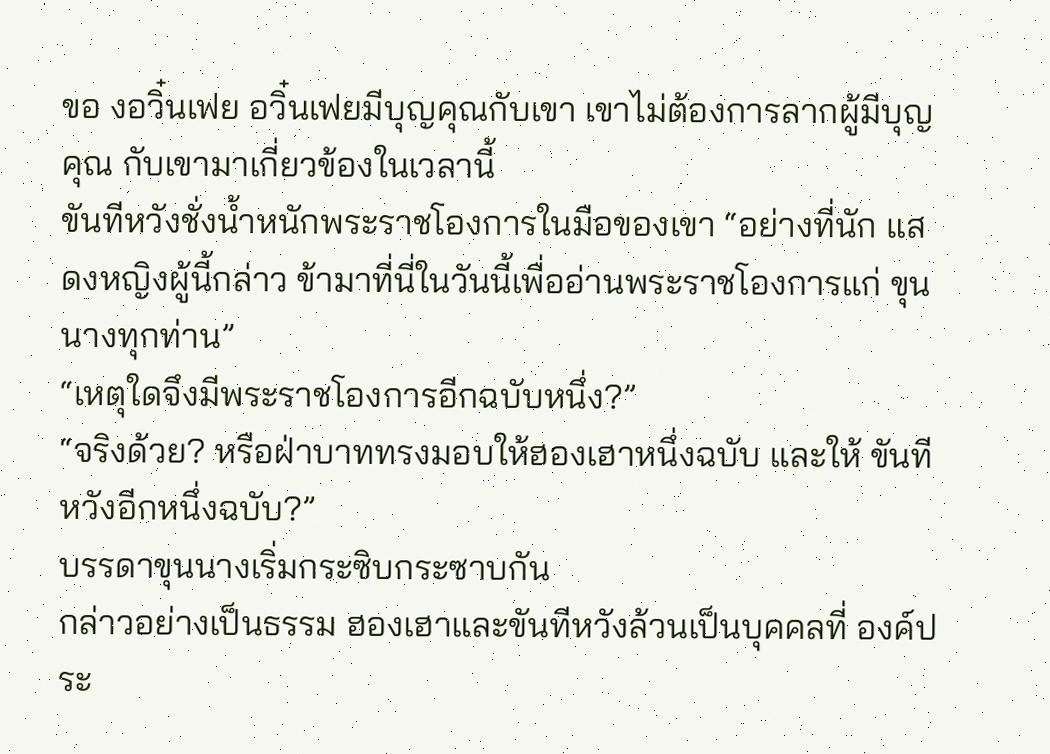ขอ งอวิ๋นเฟย อวิ๋นเฟยมีบุญคุณกับเขา เขาไม่ต้องการลากผู้มีบุญคุณ กับเขามาเกี่ยวข้องในเวลานี้
ขันทีหวังชั่งนํ้าหนักพระราชโองการในมือของเขา “อย่างที่นัก แสดงหญิงผู้นี้กล่าว ข้ามาที่นี่ในวันนี้เพื่ออ่านพระราชโองการแก่ ขุนนางทุกท่าน”
“เหตุใดจึงมีพระราชโองการอีกฉบับหนึ่ง?”
“จริงด้วย? หรือฝ่าบาททรงมอบให้ฮองเฮาหนึ่งฉบับ และให้ ขันทีหวังอีกหนึ่งฉบับ?”
บรรดาขุนนางเริ่มกระซิบกระซาบกัน
กล่าวอย่างเป็นธรรม ฮองเฮาและขันทีหวังล้วนเป็นบุคคลที่ องค์ประ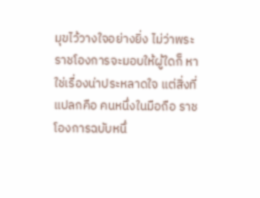มุขไว้วางใจอย่างยิ่ง ไม่ว่าพระราชโองการจะมอบให้ผู้ใดก็ หาใช่เรื่องน่าประหลาดใจ แต่สิ่งที่แปลกคือ คนหนึ่งในมือถือ ราชโองการฉบับหนึ่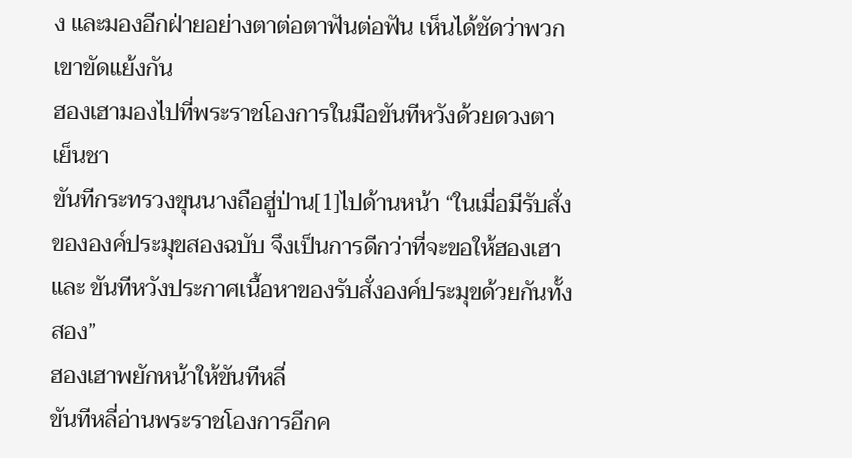ง และมองอีกฝ่ายอย่างตาต่อตาฟันต่อฟัน เห็นได้ชัดว่าพวกเขาขัดแย้งกัน
ฮองเฮามองไปที่พระราชโองการในมือขันทีหวังด้วยดวงตา เย็นชา
ขันทีกระทรวงขุนนางถือฮู่ป่าน[1]ไปด้านหน้า “ในเมื่อมีรับสั่ง
ขององค์ประมุขสองฉบับ จึงเป็นการดีกว่าที่จะขอให้ฮองเฮาและ ขันทีหวังประกาศเนื้อหาของรับสั่งองค์ประมุขด้วยกันทั้งสอง”
ฮองเฮาพยักหน้าให้ขันทีหลี่
ขันทีหลี่อ่านพระราชโองการอีกค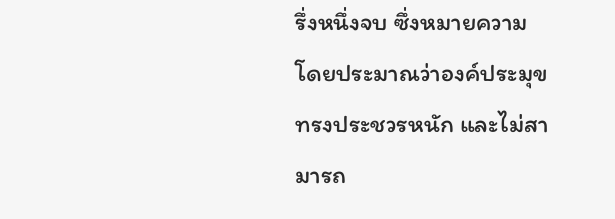รึ่งหนึ่งจบ ซึ่งหมายความ โดยประมาณว่าองค์ประมุขทรงประชวรหนัก และไม่สามารถ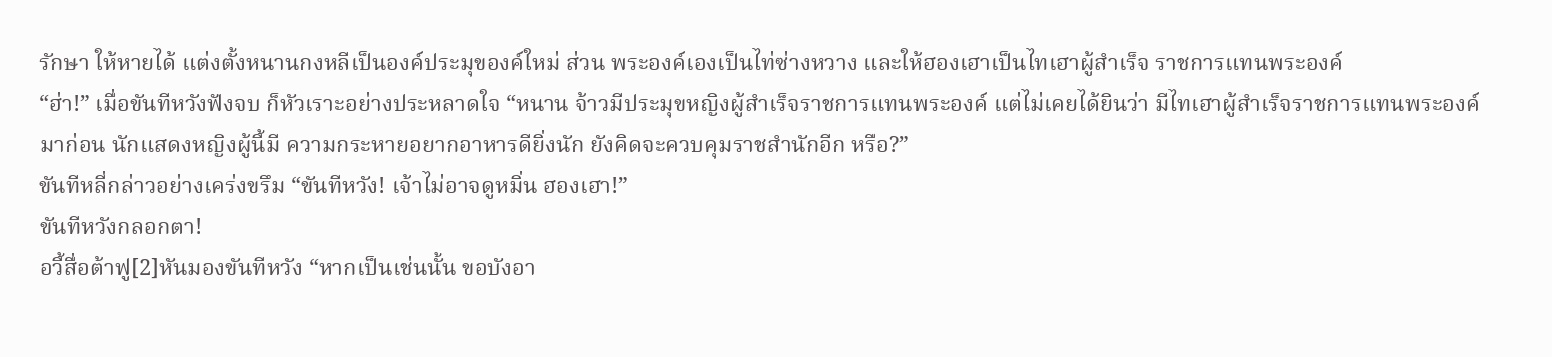รักษา ให้หายได้ แต่งตั้งหนานกงหลีเป็นองค์ประมุของค์ใหม่ ส่วน พระองค์เองเป็นไท่ซ่างหวาง และให้ฮองเฮาเป็นไทเฮาผู้สำเร็จ ราชการแทนพระองค์
“ฮ่า!” เมื่อขันทีหวังฟังจบ ก็หัวเราะอย่างประหลาดใจ “หนาน จ้าวมีประมุขหญิงผู้สำเร็จราชการแทนพระองค์ แต่ไม่เคยได้ยินว่า มีไทเฮาผู้สำเร็จราชการแทนพระองค์มาก่อน นักแสดงหญิงผู้นี้มี ความกระหายอยากอาหารดียิ่งนัก ยังคิดจะควบคุมราชสำนักอีก หรือ?”
ขันทีหลี่กล่าวอย่างเคร่งขรึม “ขันทีหวัง! เจ้าไม่อาจดูหมิ่น ฮองเฮา!”
ขันทีหวังกลอกตา!
อวี้สื่อต้าฟู[2]หันมองขันทีหวัง “หากเป็นเช่นนั้น ขอบังอา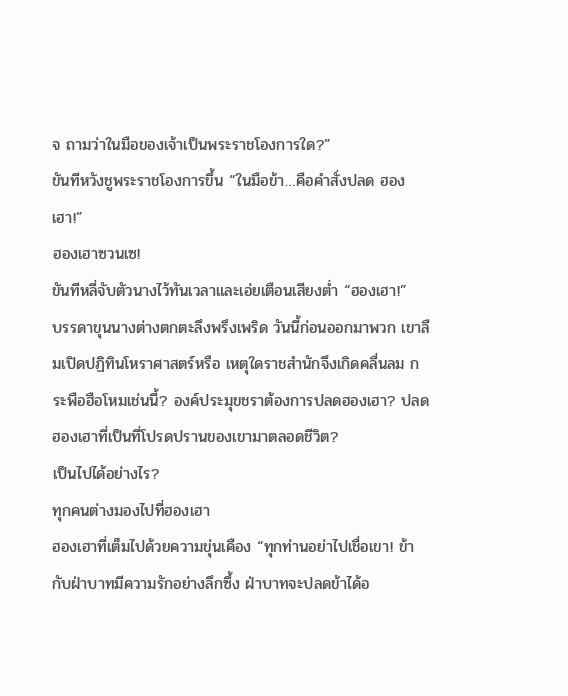จ ถามว่าในมือของเจ้าเป็นพระราชโองการใด?”
ขันทีหวังชูพระราชโองการขึ้น “ในมือข้า…คือคำสั่งปลด ฮองเฮา!”
ฮองเฮาซวนเซ!
ขันทีหลี่จับตัวนางไว้ทันเวลาและเอ่ยเตือนเสียงตํ่า “ฮองเฮา!”
บรรดาขุนนางต่างตกตะลึงพรึงเพริด วันนี้ก่อนออกมาพวก เขาลืมเปิดปฏิทินโหราศาสตร์หรือ เหตุใดราชสำนักจึงเกิดคลื่นลม กระพือฮือโหมเช่นนี้? องค์ประมุขชราต้องการปลดฮองเฮา? ปลด ฮองเฮาที่เป็นที่โปรดปรานของเขามาตลอดชีวิต?
เป็นไปได้อย่างไร?
ทุกคนต่างมองไปที่ฮองเฮา
ฮองเฮาที่เต็มไปด้วยความขุ่นเคือง “ทุกท่านอย่าไปเชื่อเขา! ข้ากับฝ่าบาทมีความรักอย่างลึกซึ้ง ฝ่าบาทจะปลดข้าได้อ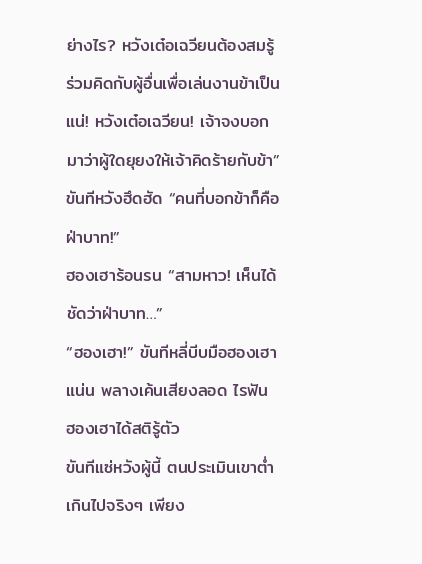ย่างไร? หวังเต๋อเฉวียนต้องสมรู้ร่วมคิดกับผู้อื่นเพื่อเล่นงานข้าเป็นแน่! หวังเต๋อเฉวียน! เจ้าจงบอกมาว่าผู้ใดยุยงให้เจ้าคิดร้ายกับข้า”
ขันทีหวังฮึดฮัด “คนที่บอกข้าก็คือฝ่าบาท!”
ฮองเฮาร้อนรน “สามหาว! เห็นได้ชัดว่าฝ่าบาท…”
“ฮองเฮา!” ขันทีหลี่บีบมือฮองเฮาแน่น พลางเค้นเสียงลอด ไรฟัน
ฮองเฮาได้สติรู้ตัว
ขันทีแซ่หวังผู้นี้ ตนประเมินเขาตํ่าเกินไปจริงๆ เพียง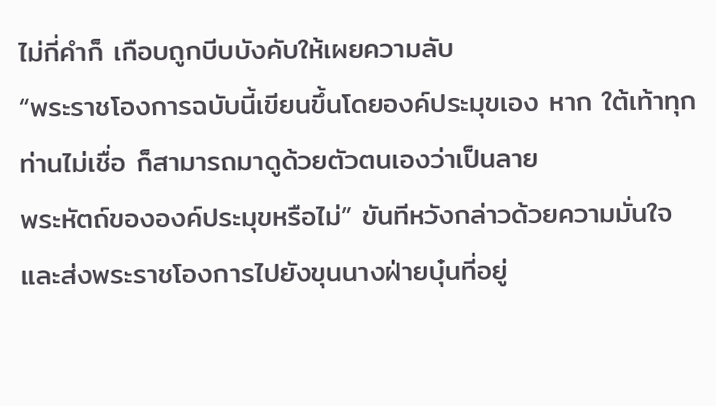ไม่กี่คำก็ เกือบถูกบีบบังคับให้เผยความลับ
“พระราชโองการฉบับนี้เขียนขึ้นโดยองค์ประมุขเอง หาก ใต้เท้าทุกท่านไม่เชื่อ ก็สามารถมาดูด้วยตัวตนเองว่าเป็นลาย
พระหัตถ์ขององค์ประมุขหรือไม่” ขันทีหวังกล่าวด้วยความมั่นใจ และส่งพระราชโองการไปยังขุนนางฝ่ายบุ๋นที่อยู่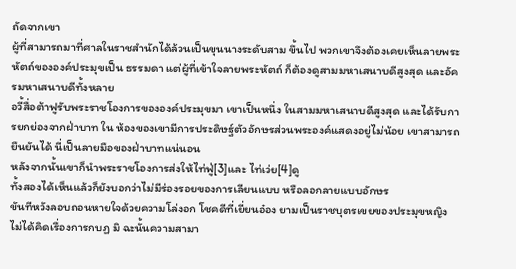ถัดจากเขา
ผู้ที่สามารถมาที่ศาลในราชสำนักได้ล้วนเป็นขุนนางระดับสาม ขึ้นไป พวกเขาจึงต้องเคยเห็นลายพระหัตถ์ขององค์ประมุขเป็น ธรรมดา แต่ผู้ที่เข้าใจลายพระหัตถ์ ก็ต้องดูสามมหาเสนาบดีสูงสุด และอัครมหาเสนาบดีทั้งหลาย
อวี้สื่อต้าฟูรับพระราชโองการขององค์ประมุขมา เขาเป็นหนึ่ง ในสามมหาเสนาบดีสูงสุด และได้รับการยกย่องจากฝ่าบาท ใน ห้องของเขามีการประดิษฐ์ตัวอักษรส่วนพระองค์แสดงอยู่ไม่น้อย เขาสามารถยืนยันได้ นี่เป็นลายมือของฝ่าบาทแน่นอน
หลังจากนั้นเขาก็นำพระราชโองการส่งให้ไท่ฟู่[3]และ ไท่เว่ย[4]ดู
ทั้งสองได้เห็นแล้วก็ยังบอกว่าไม่มีร่องรอยของการเลียนแบบ หรือลอกลายแบบอักษร
ขันทีหวังลอบถอนหายใจด้วยความโล่งอก โชคดีที่เยี่ยนอ๋อง ยามเป็นราชบุตรเขยของประมุขหญิงไม่ได้คิดเรื่องการกบฏ มิ ฉะนั้นความสามา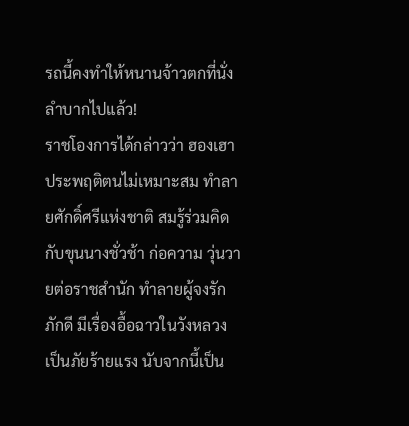รถนี้คงทำให้หนานจ้าวตกที่นั่งลำบากไปแล้ว!
ราชโองการได้กล่าวว่า ฮองเฮาประพฤติตนไม่เหมาะสม ทำลายศักดิ์ศรีแห่งชาติ สมรู้ร่วมคิดกับขุนนางชั่วช้า ก่อความ วุ่นวายต่อราชสำนัก ทำลายผู้จงรักภักดี มีเรื่องอื้อฉาวในวังหลวง เป็นภัยร้ายแรง นับจากนี้เป็น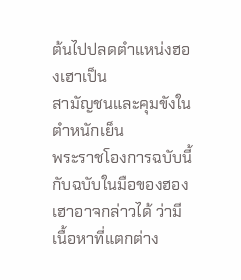ต้นไปปลดตำแหน่งฮองเฮาเป็น
สามัญชนและคุมขังในตำหนักเย็น
พระราชโองการฉบับนี้ กับฉบับในมือของฮองเฮาอาจกล่าวได้ ว่ามีเนื้อหาที่แตกต่าง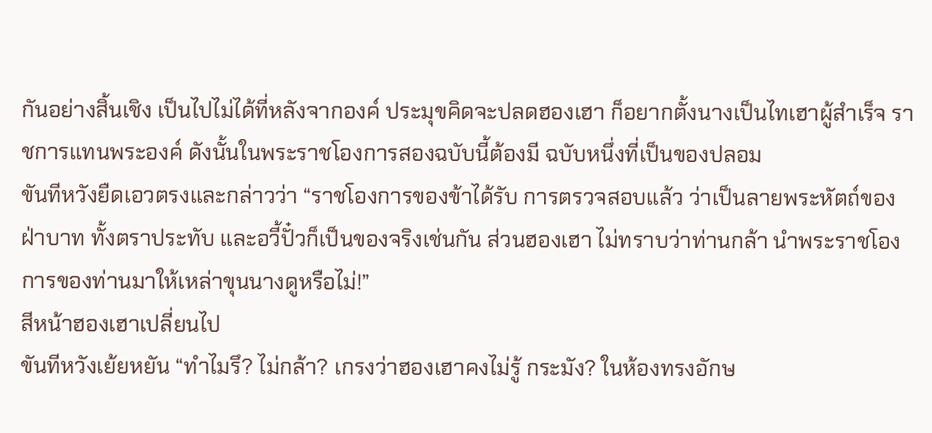กันอย่างสิ้นเชิง เป็นไปไม่ได้ที่หลังจากองค์ ประมุขคิดจะปลดฮองเฮา ก็อยากตั้งนางเป็นไทเฮาผู้สำเร็จ ราชการแทนพระองค์ ดังนั้นในพระราชโองการสองฉบับนี้ต้องมี ฉบับหนึ่งที่เป็นของปลอม
ขันทีหวังยืดเอวตรงและกล่าวว่า “ราชโองการของข้าได้รับ การตรวจสอบแล้ว ว่าเป็นลายพระหัตถ์ของฝ่าบาท ทั้งตราประทับ และอวี้ปั๋วก็เป็นของจริงเช่นกัน ส่วนฮองเฮา ไม่ทราบว่าท่านกล้า นำพระราชโองการของท่านมาให้เหล่าขุนนางดูหรือไม่!”
สีหน้าฮองเฮาเปลี่ยนไป
ขันทีหวังเย้ยหยัน “ทำไมรึ? ไม่กล้า? เกรงว่าฮองเฮาคงไม่รู้ กระมัง? ในห้องทรงอักษ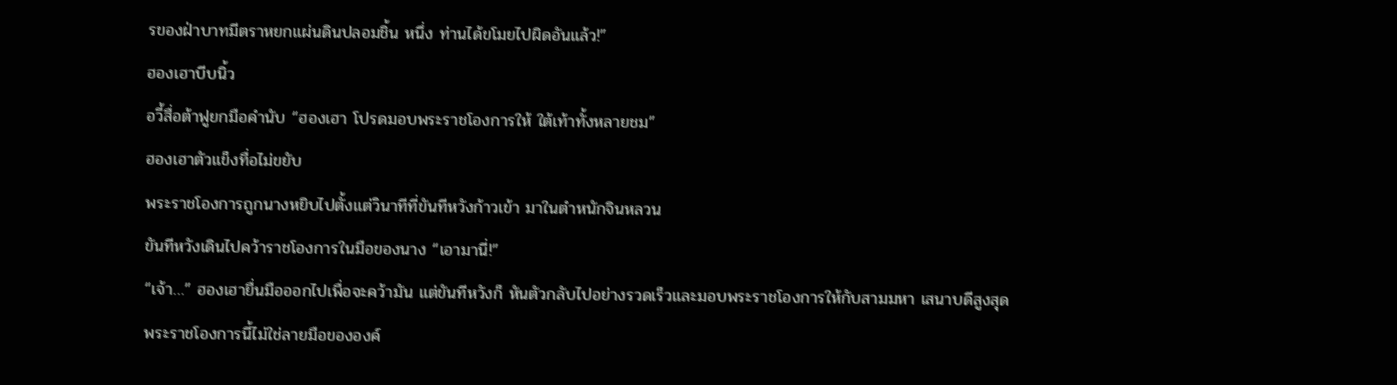รของฝ่าบาทมีตราหยกแผ่นดินปลอมชิ้น หนึ่ง ท่านได้ขโมยไปผิดอันแล้ว!”
ฮองเฮาบีบนิ้ว
อวี้สื่อต้าฟูยกมือคำนับ “ฮองเฮา โปรดมอบพระราชโองการให้ ใต้เท้าทั้งหลายชม”
ฮองเฮาตัวแข็งทื่อไม่ขยับ
พระราชโองการถูกนางหยิบไปตั้งแต่วินาทีที่ขันทีหวังก้าวเข้า มาในตำหนักจินหลวน
ขันทีหวังเดินไปคว้าราชโองการในมือของนาง “เอามานี่!”
“เจ้า…” ฮองเฮายื่นมือออกไปเพื่อจะคว้ามัน แต่ขันทีหวังก็ หันตัวกลับไปอย่างรวดเร็วและมอบพระราชโองการให้กับสามมหา เสนาบดีสูงสุด
พระราชโองการนี้ไม่ใช่ลายมือขององค์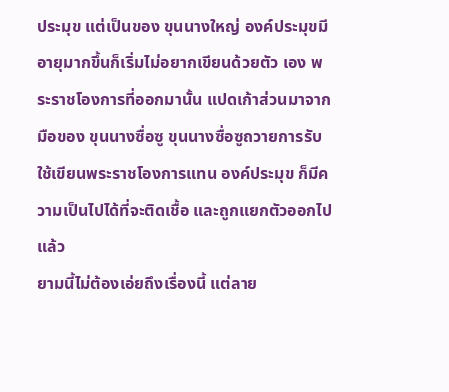ประมุข แต่เป็นของ ขุนนางใหญ่ องค์ประมุขมีอายุมากขึ้นก็เริ่มไม่อยากเขียนด้วยตัว เอง พระราชโองการที่ออกมานั้น แปดเก้าส่วนมาจากมือของ ขุนนางซื่อซู ขุนนางซื่อซูถวายการรับใช้เขียนพระราชโองการแทน องค์ประมุข ก็มีความเป็นไปได้ที่จะติดเชื้อ และถูกแยกตัวออกไป แล้ว
ยามนี้ไม่ต้องเอ่ยถึงเรื่องนี้ แต่ลาย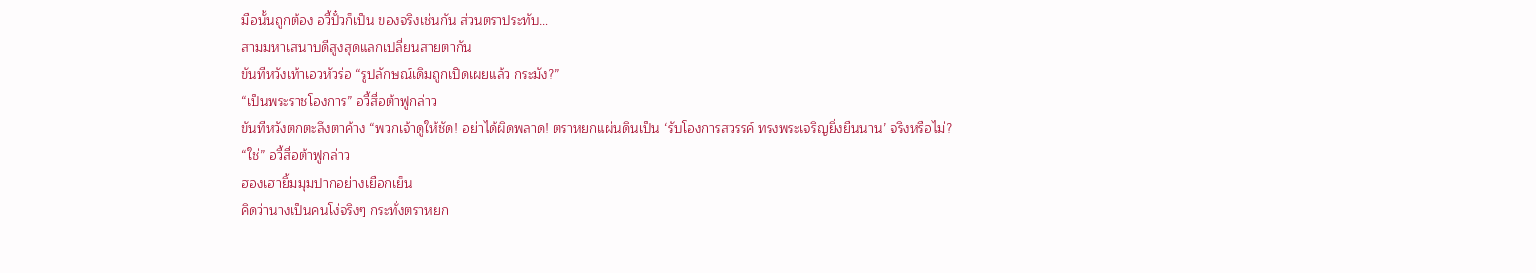มือนั้นถูกต้อง อวี้ปั๋วก็เป็น ของจริงเช่นกัน ส่วนตราประทับ…
สามมหาเสนาบดีสูงสุดแลกเปลี่ยนสายตากัน
ขันทีหวังเท้าเอวหัวร่อ “รูปลักษณ์เดิมถูกเปิดเผยแล้ว กระมัง?”
“เป็นพระราชโองการ” อวี้สื่อต้าฟูกล่าว
ขันทีหวังตกตะลึงตาค้าง “พวกเจ้าดูให้ชัด! อย่าได้ผิดพลาด! ตราหยกแผ่นดินเป็น ‘รับโองการสวรรค์ ทรงพระเจริญยิ่งยืนนาน’ จริงหรือไม่?
“ใช่” อวี้สื่อต้าฟูกล่าว
ฮองเฮายิ้มมุมปากอย่างเยือกเย็น
คิดว่านางเป็นคนโง่จริงๆ กระทั่งตราหยก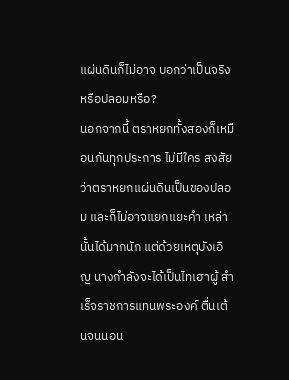แผ่นดินก็ไม่อาจ บอกว่าเป็นจริงหรือปลอมหรือ?
นอกจากนี้ ตราหยกทั้งสองก็เหมือนกันทุกประการ ไม่มีใคร สงสัยว่าตราหยกแผ่นดินเป็นของปลอม และก็ไม่อาจแยกแยะคำ เหล่านั้นได้มากนัก แต่ด้วยเหตุบังเอิญ นางกำลังจะได้เป็นไทเฮาผู้ สำเร็จราชการแทนพระองค์ ตื่นเต้นจนนอน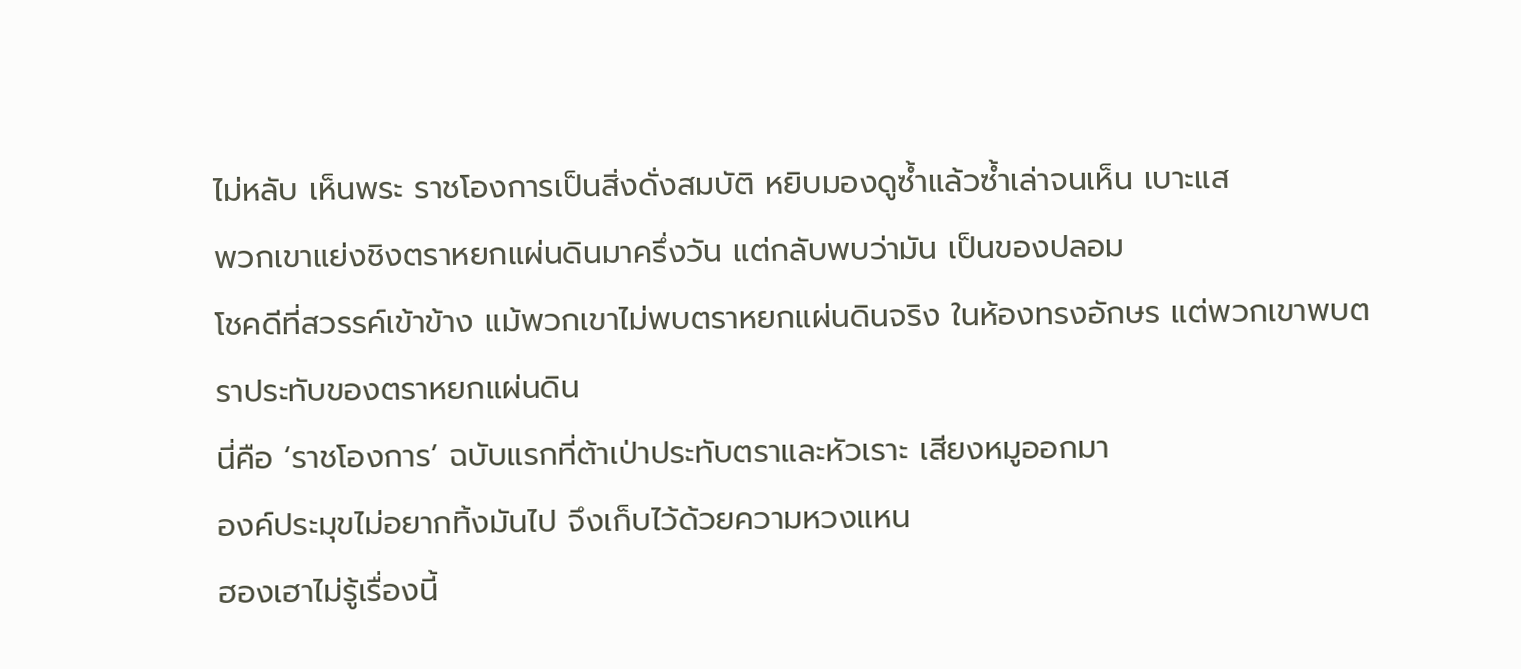ไม่หลับ เห็นพระ ราชโองการเป็นสิ่งดั่งสมบัติ หยิบมองดูซํ้าแล้วซํ้าเล่าจนเห็น เบาะแส
พวกเขาแย่งชิงตราหยกแผ่นดินมาครึ่งวัน แต่กลับพบว่ามัน เป็นของปลอม
โชคดีที่สวรรค์เข้าข้าง แม้พวกเขาไม่พบตราหยกแผ่นดินจริง ในห้องทรงอักษร แต่พวกเขาพบตราประทับของตราหยกแผ่นดิน
นี่คือ ‘ราชโองการ’ ฉบับแรกที่ต้าเป่าประทับตราและหัวเราะ เสียงหมูออกมา
องค์ประมุขไม่อยากทิ้งมันไป จึงเก็บไว้ด้วยความหวงแหน
ฮองเฮาไม่รู้เรื่องนี้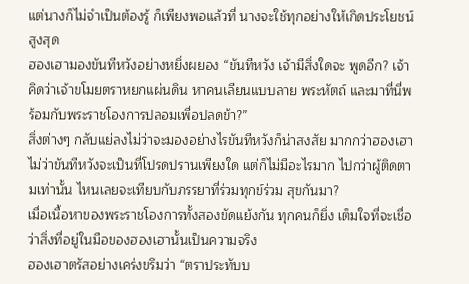แต่นางก็ไม่จำเป็นต้องรู้ ก็เพียงพอแล้วที่ นางจะใช้ทุกอย่างให้เกิดประโยชน์สูงสุด
ฮองเฮามองขันทีหวังอย่างหยิ่งผยอง “ขันทีหวัง เจ้ามีสิ่งใดจะ พูดอีก? เจ้าคิดว่าเจ้าขโมยตราหยกแผ่นดิน หาคนเลียนแบบลาย พระหัตถ์ และมาที่นี่พร้อมกับพระราชโองการปลอมเพื่อปลดข้า?”
สิ่งต่างๆ กลับแย่ลงไม่ว่าจะมองอย่างไรขันทีหวังก็น่าสงสัย มากกว่าฮองเฮา
ไม่ว่าขันทีหวังจะเป็นที่โปรดปรานเพียงใด แต่ก็ไม่มีอะไรมาก ไปกว่าผู้ติดตามเท่านั้น ไหนเลยจะเทียบกับภรรยาที่ร่วมทุกข์ร่วม สุขกันมา?
เมื่อเนื้อหาของพระราชโองการทั้งสองขัดแย้งกัน ทุกคนก็ยิ่ง เต็มใจที่จะเชื่อว่าสิ่งที่อยู่ในมือของฮองเฮานั้นเป็นความจริง
ฮองเฮาตรัสอย่างเคร่งขรึมว่า “ตราประทับบ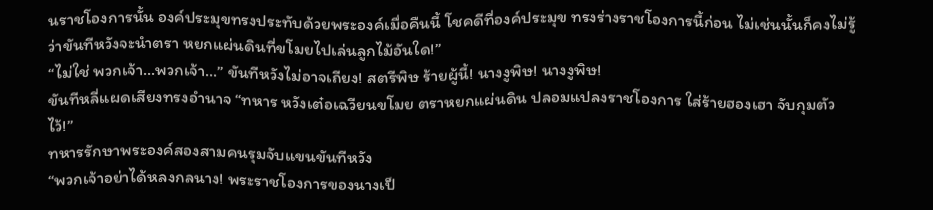นราชโองการนั้น องค์ประมุขทรงประทับด้วยพระองค์เมื่อคืนนี้ โชคดีที่องค์ประมุข ทรงร่างราชโองการนี้ก่อน ไม่เช่นนั้นก็คงไม่รู้ว่าขันทีหวังจะนำตรา หยกแผ่นดินที่ขโมยไปเล่นลูกไม้อันใด!”
“ไม่ใช่ พวกเจ้า…พวกเจ้า…” ขันทีหวังไม่อาจเถียง! สตรีพิษ ร้ายผู้นี้! นางงูพิษ! นางงูพิษ!
ขันทีหลี่แผดเสียงทรงอำนาจ “ทหาร หวังเต๋อเฉวียนขโมย ตราหยกแผ่นดิน ปลอมแปลงราชโองการ ใส่ร้ายฮองเฮา จับกุมตัว ไว้!”
ทหารรักษาพระองค์สองสามคนรุมจับแขนขันทีหวัง
“พวกเจ้าอย่าได้หลงกลนาง! พระราชโองการของนางเป็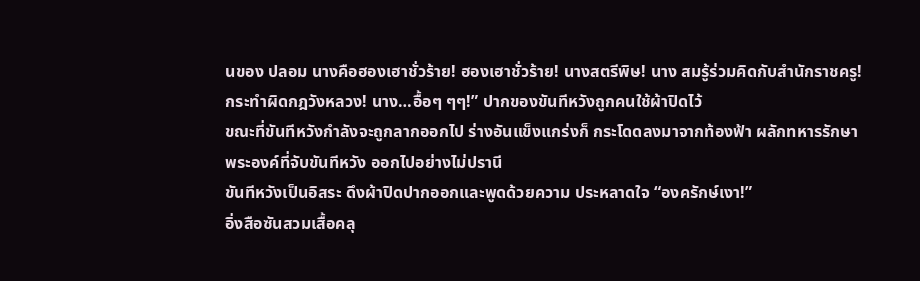นของ ปลอม นางคือฮองเฮาชั่วร้าย! ฮองเฮาชั่วร้าย! นางสตรีพิษ! นาง สมรู้ร่วมคิดกับสำนักราชครู! กระทำผิดกฎวังหลวง! นาง…อื้อๆ ๆๆ!” ปากของขันทีหวังถูกคนใช้ผ้าปิดไว้
ขณะที่ขันทีหวังกำลังจะถูกลากออกไป ร่างอันแข็งแกร่งก็ กระโดดลงมาจากท้องฟ้า ผลักทหารรักษาพระองค์ที่จับขันทีหวัง ออกไปอย่างไม่ปรานี
ขันทีหวังเป็นอิสระ ดึงผ้าปิดปากออกและพูดด้วยความ ประหลาดใจ “องครักษ์เงา!”
อิ่งสือซันสวมเสื้อคลุ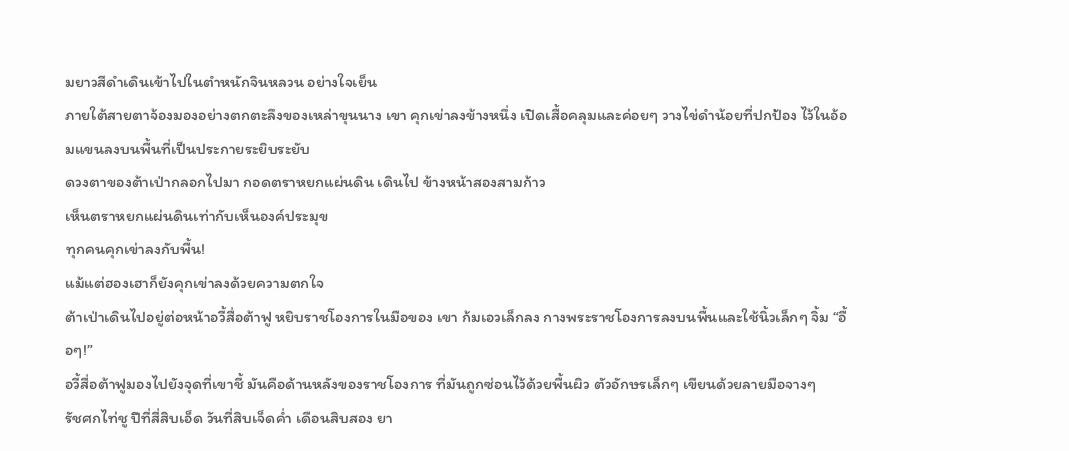มยาวสีดำเดินเข้าไปในตำหนักจินหลวน อย่างใจเย็น
ภายใต้สายตาจ้องมองอย่างตกตะลึงของเหล่าขุนนาง เขา คุกเข่าลงข้างหนึ่ง เปิดเสื้อคลุมและค่อยๆ วางไข่ดำน้อยที่ปกป้อง ไว้ในอ้อมแขนลงบนพื้นที่เป็นประกายระยิบระยับ
ดวงตาของต้าเป่ากลอกไปมา กอดตราหยกแผ่นดิน เดินไป ข้างหน้าสองสามก้าว
เห็นตราหยกแผ่นดินเท่ากับเห็นองค์ประมุข
ทุกคนคุกเข่าลงกับพื้น!
แม้แต่ฮองเฮาก็ยังคุกเข่าลงด้วยความตกใจ
ต้าเป่าเดินไปอยู่ต่อหน้าอวี้สื่อต้าฟู หยิบราชโองการในมือของ เขา ก้มเอวเล็กลง กางพระราชโองการลงบนพื้นและใช้นิ้วเล็กๆ จิ้ม “อื้อๆ!”
อวี้สื่อต้าฟูมองไปยังจุดที่เขาชี้ มันคือด้านหลังของราชโองการ ที่มันถูกซ่อนไว้ด้วยพื้นผิว ตัวอักษรเล็กๆ เขียนด้วยลายมือจางๆ
รัชศกไท่ชู ปีที่สี่สิบเอ็ด วันที่สิบเจ็ดคํ่า เดือนสิบสอง ยา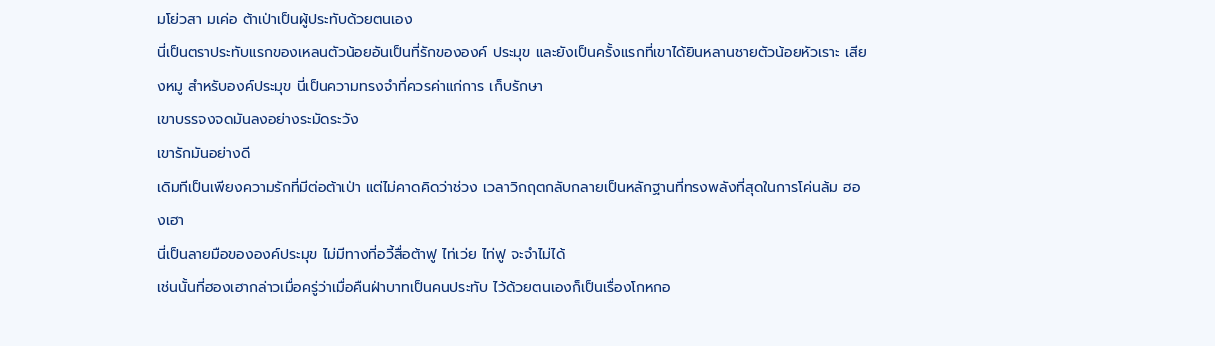มโย่วสา มเค่อ ต้าเป่าเป็นผู้ประทับด้วยตนเอง
นี่เป็นตราประทับแรกของเหลนตัวน้อยอันเป็นที่รักขององค์ ประมุข และยังเป็นครั้งแรกที่เขาได้ยินหลานชายตัวน้อยหัวเราะ เสียงหมู สำหรับองค์ประมุข นี่เป็นความทรงจำที่ควรค่าแก่การ เก็บรักษา
เขาบรรจงจดมันลงอย่างระมัดระวัง
เขารักมันอย่างดี
เดิมทีเป็นเพียงความรักที่มีต่อต้าเป่า แต่ไม่คาดคิดว่าช่วง เวลาวิกฤตกลับกลายเป็นหลักฐานที่ทรงพลังที่สุดในการโค่นล้ม ฮองเฮา
นี่เป็นลายมือขององค์ประมุข ไม่มีทางที่อวี้สื่อต้าฟู ไท่เว่ย ไท่ฟู จะจำไม่ได้
เช่นนั้นที่ฮองเฮากล่าวเมื่อครู่ว่าเมื่อคืนฝ่าบาทเป็นคนประทับ ไว้ด้วยตนเองก็เป็นเรื่องโกหกอ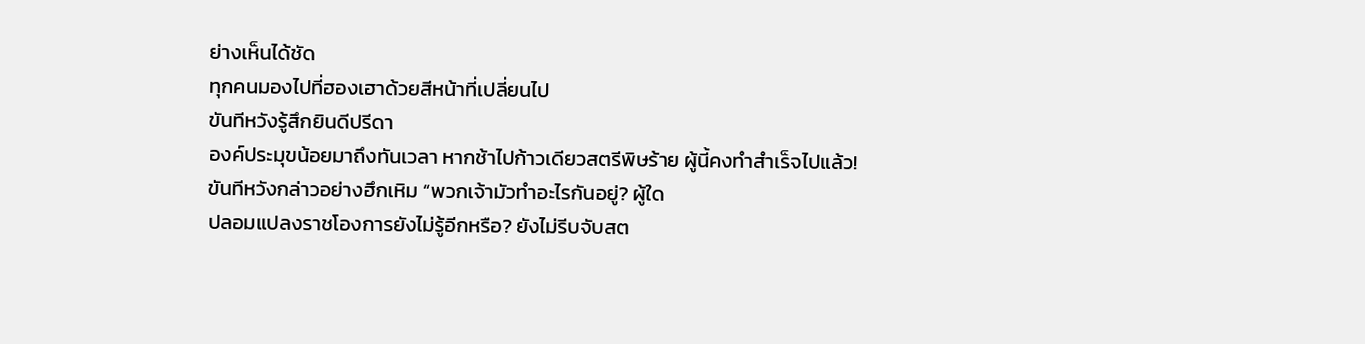ย่างเห็นได้ชัด
ทุกคนมองไปที่ฮองเฮาด้วยสีหน้าที่เปลี่ยนไป
ขันทีหวังรู้สึกยินดีปรีดา
องค์ประมุขน้อยมาถึงทันเวลา หากช้าไปก้าวเดียวสตรีพิษร้าย ผู้นี้คงทำสำเร็จไปแล้ว!
ขันทีหวังกล่าวอย่างฮึกเหิม “พวกเจ้ามัวทำอะไรกันอยู่? ผู้ใด
ปลอมแปลงราชโองการยังไม่รู้อีกหรือ? ยังไม่รีบจับสต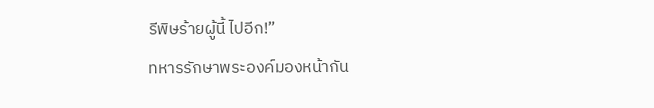รีพิษร้ายผู้นี้ ไปอีก!”
ทหารรักษาพระองค์มองหน้ากัน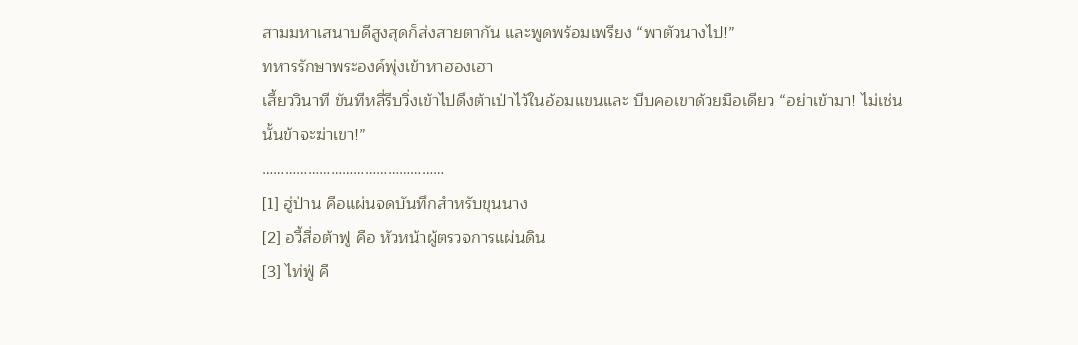สามมหาเสนาบดีสูงสุดก็ส่งสายตากัน และพูดพร้อมเพรียง “พาตัวนางไป!”
ทหารรักษาพระองค์พุ่งเข้าหาฮองเฮา
เสี้ยววินาที ขันทีหลี่รีบวิ่งเข้าไปดึงต้าเป่าไว้ในอ้อมแขนและ บีบคอเขาด้วยมือเดียว “อย่าเข้ามา! ไม่เช่นนั้นข้าจะฆ่าเขา!”
…………………………………………
[1] ฮู่ป่าน คือแผ่นจดบันทึกสำหรับขุนนาง
[2] อวี้สื่อต้าฟู คือ หัวหน้าผู้ตรวจการแผ่นดิน
[3] ไท่ฟู่ คื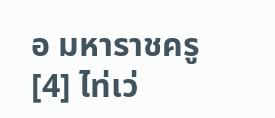อ มหาราชครู
[4] ไท่เว่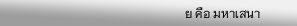ย คือ มหาเสนา